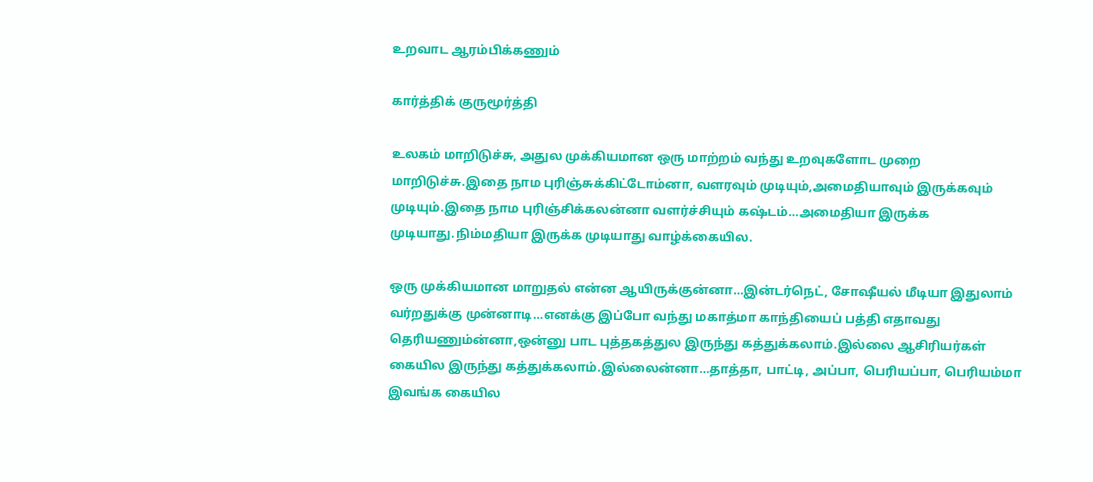உறவாட ஆரம்பிக்கணும்

கார்த்திக் குருமூர்த்தி

உலகம் மாறிடுச்சு, அதுல முக்கியமான ஒரு மாற்றம் வந்து உறவுகளோட முறை மாறிடுச்சு.இதை நாம புரிஞ்சுக்கிட்டோம்னா, வளரவும் முடியும்,அமைதியாவும் இருக்கவும் முடியும்.இதை நாம புரிஞ்சிக்கலன்னா வளர்ச்சியும் கஷ்டம்…அமைதியா இருக்க முடியாது.நிம்மதியா இருக்க முடியாது வாழ்க்கையில.

ஒரு முக்கியமான மாறுதல் என்ன ஆயிருக்குன்னா…இன்டர்நெட், சோஷீயல் மீடியா இதுலாம் வர்றதுக்கு முன்னாடி…எனக்கு இப்போ வந்து மகாத்மா காந்தியைப் பத்தி எதாவது தெரியணும்ன்னா,ஒன்னு பாட புத்தகத்துல இருந்து கத்துக்கலாம்.இல்லை ஆசிரியர்கள் கையில இருந்து கத்துக்கலாம்.இல்லைன்னா…தாத்தா, பாட்டி, அப்பா, பெரியப்பா, பெரியம்மா இவங்க கையில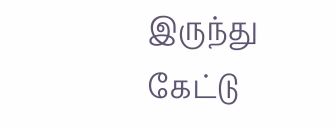இருந்து கேட்டு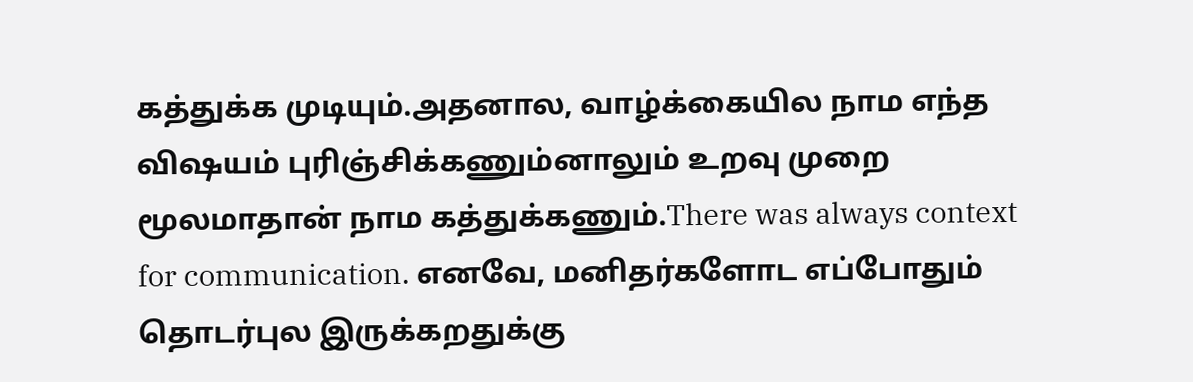கத்துக்க முடியும்.அதனால, வாழ்க்கையில நாம எந்த விஷயம் புரிஞ்சிக்கணும்னாலும் உறவு முறை மூலமாதான் நாம கத்துக்கணும்.There was always context for communication. எனவே, மனிதர்களோட எப்போதும் தொடர்புல இருக்கறதுக்கு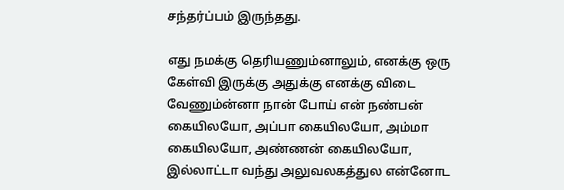சந்தர்ப்பம் இருந்தது.

எது நமக்கு தெரியணும்னாலும், எனக்கு ஒரு கேள்வி இருக்கு அதுக்கு எனக்கு விடை வேணும்ன்னா நான் போய் என் நண்பன் கையிலயோ, அப்பா கையிலயோ, அம்மா கையிலயோ, அண்ணன் கையிலயோ, இல்லாட்டா வந்து அலுவலகத்துல என்னோட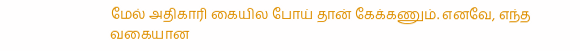மேல் அதிகாரி கையில போய் தான் கேக்கணும். எனவே, எந்த வகையான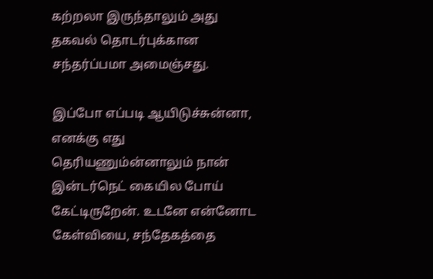கற்றலா இருந்தாலும் அது தகவல் தொடர்புக்கான சந்தர்ப்பமா அமைஞ்சது.

இப்போ எப்படி ஆயிடுச்சுன்னா, எனக்கு எது தெரியணும்ன்னாலும் நான் இன்டர்நெட் கையில போய் கேட்டிருறேன். உடனே என்னோட கேள்வியை, சந்தேகத்தை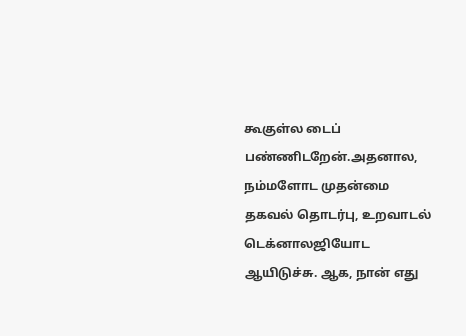கூகுள்ல டைப் பண்ணிடறேன்.அதனால, நம்மளோட முதன்மை தகவல் தொடர்பு, உறவாடல் டெக்னாலஜியோட ஆயிடுச்சு. ஆக, நான் எது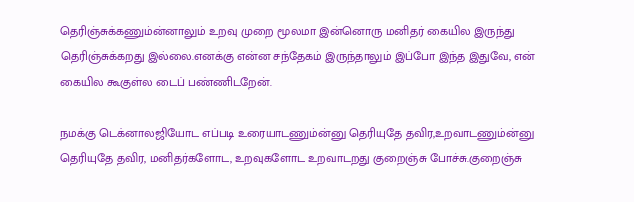தெரிஞ்சுக்கணும்ன்னாலும் உறவு முறை மூலமா இன்னொரு மனிதர் கையில இருந்து தெரிஞ்சுக்கறது இல்லை.எனக்கு என்ன சந்தேகம் இருந்தாலும் இப்போ இந்த இதுவே, என் கையில கூகுள்ல டைப் பண்ணிடறேன்.

நமக்கு டெக்னாலஜியோட எப்படி உரையாடணும்ன்னு தெரியுதே தவிர,உறவாடணும்ன்னு தெரியுதே தவிர, மனிதர்களோட, உறவுகளோட உறவாடறது குறைஞ்சு போச்சு.குறைஞ்சு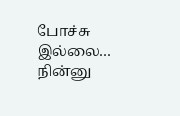போச்சு இல்லை… நின்னு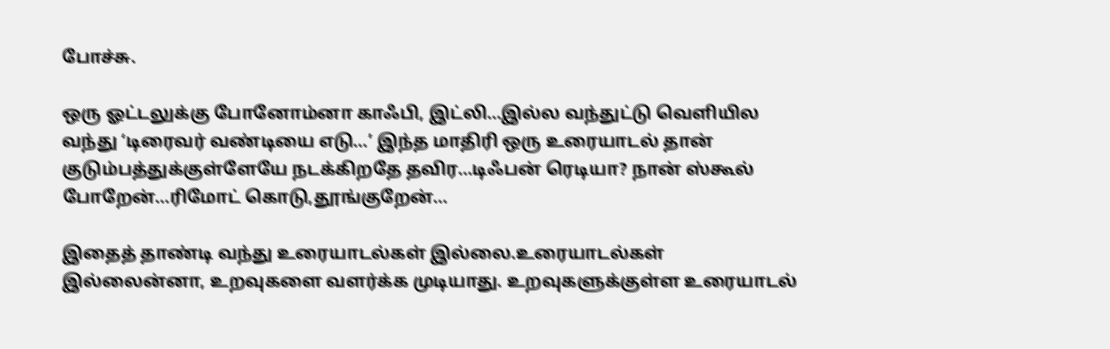போச்சு.

ஒரு ஓட்டலுக்கு போனோம்னா காஃபி, இட்லி…இல்ல வந்துட்டு வெளியில வந்து ‘டிரைவர் வண்டியை எடு…’ இந்த மாதிரி ஒரு உரையாடல் தான் குடும்பத்துக்குள்ளேயே நடக்கிறதே தவிர…டிஃபன் ரெடியா? நான் ஸ்கூல் போறேன்…ரிமோட் கொடு,தூங்குறேன்…

இதைத் தாண்டி வந்து உரையாடல்கள் இல்லை.உரையாடல்கள் இல்லைன்னா, உறவுகளை வளர்க்க முடியாது. உறவுகளுக்குள்ள உரையாடல்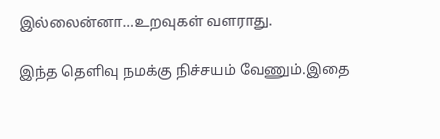இல்லைன்னா…உறவுகள் வளராது.

இந்த தெளிவு நமக்கு நிச்சயம் வேணும்.இதை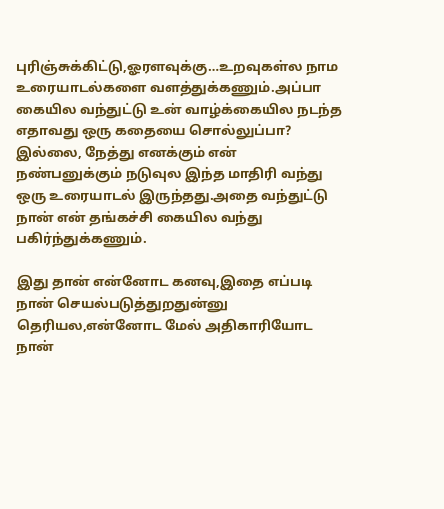புரிஞ்சுக்கிட்டு,ஓரளவுக்கு…உறவுகள்ல நாம உரையாடல்களை வளத்துக்கணும்.அப்பா கையில வந்துட்டு உன் வாழ்க்கையில நடந்த எதாவது ஒரு கதையை சொல்லுப்பா? இல்லை, நேத்து எனக்கும் என் நண்பனுக்கும் நடுவுல இந்த மாதிரி வந்து ஒரு உரையாடல் இருந்தது.அதை வந்துட்டு நான் என் தங்கச்சி கையில வந்து பகிர்ந்துக்கணும்.

இது தான் என்னோட கனவு,இதை எப்படி நான் செயல்படுத்துறதுன்னு தெரியல,என்னோட மேல் அதிகாரியோட நான்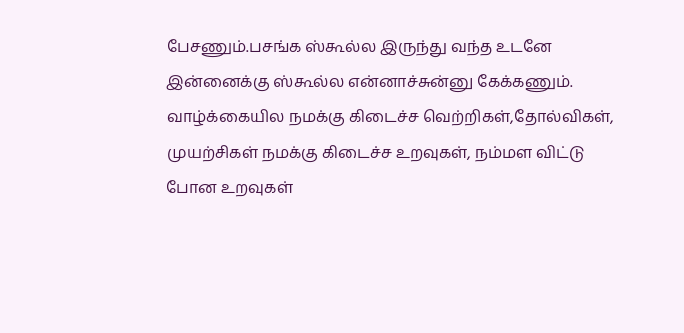பேசணும்.பசங்க ஸ்கூல்ல இருந்து வந்த உடனே இன்னைக்கு ஸ்கூல்ல என்னாச்சுன்னு கேக்கணும். வாழ்க்கையில நமக்கு கிடைச்ச வெற்றிகள்,தோல்விகள், முயற்சிகள் நமக்கு கிடைச்ச உறவுகள், நம்மள விட்டு போன உறவுகள்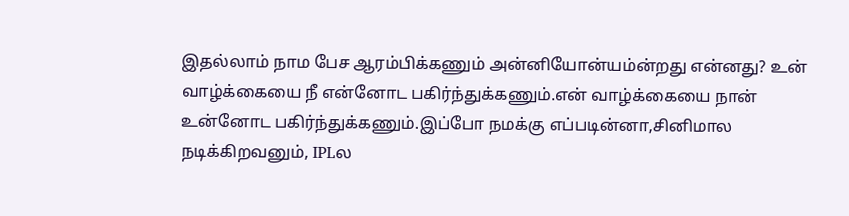இதல்லாம் நாம பேச ஆரம்பிக்கணும் அன்னியோன்யம்ன்றது என்னது? உன் வாழ்க்கையை நீ என்னோட பகிர்ந்துக்கணும்.என் வாழ்க்கையை நான் உன்னோட பகிர்ந்துக்கணும்.இப்போ நமக்கு எப்படின்னா,சினிமால நடிக்கிறவனும், IPLல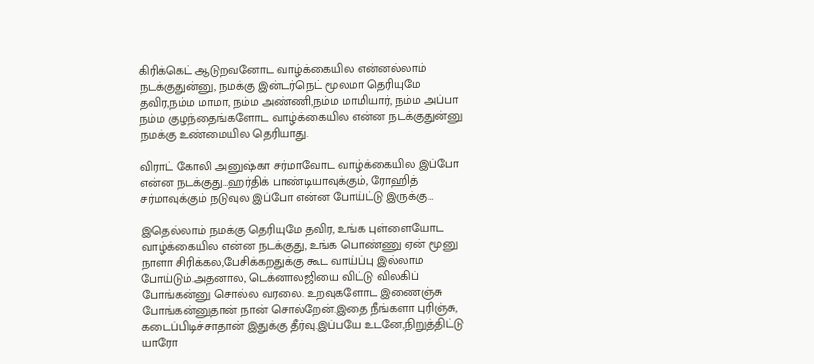கிரிக்கெட் ஆடுறவனோட வாழ்க்கையில என்னல்லாம் நடக்குதுன்னு, நமக்கு இன்டர்நெட் மூலமா தெரியுமே தவிர,நம்ம மாமா, நம்ம அண்ணி,நம்ம மாமியார், நம்ம அப்பா நம்ம குழந்தைங்களோட வாழ்க்கையில என்ன நடக்குதுன்னு நமக்கு உண்மையில தெரியாது.

விராட் கோலி அனுஷ்கா சர்மாவோட வாழ்க்கையில இப்போ என்ன நடக்குது…ஹர்திக் பாண்டியாவுக்கும், ரோஹித் சர்மாவுக்கும் நடுவுல இப்போ என்ன போய்ட்டு இருக்கு…

இதெல்லாம் நமக்கு தெரியுமே தவிர, உங்க புள்ளையோட வாழ்க்கையில என்ன நடக்குது, உங்க பொண்ணு ஏன் மூனு நாளா சிரிக்கல,பேசிக்கறதுக்கு கூட வாய்ப்பு இல்லாம போய்டும்.அதனால, டெக்னாலஜியை விட்டு விலகிப் போங்கன்னு சொல்ல வரலை. உறவுகளோட இணைஞ்சு போங்கன்னுதான் நான் சொல்றேன்.இதை நீங்களா புரிஞ்சு, கடைப்பிடிச்சாதான் இதுக்கு தீர்வு.இப்பயே உடனே,நிறுத்திட்டு யாரோ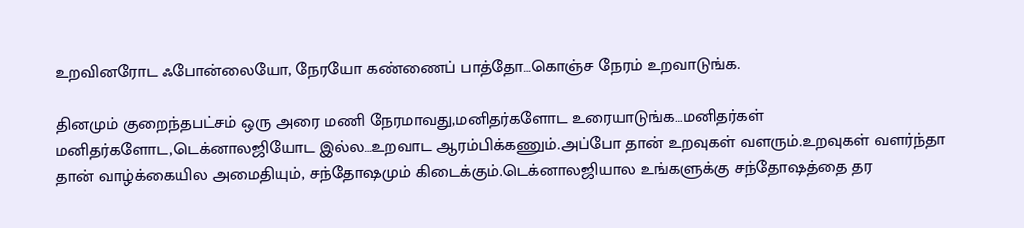உறவினரோட ஃபோன்லையோ, நேரயோ கண்ணைப் பாத்தோ…கொஞ்ச நேரம் உறவாடுங்க.

தினமும் குறைந்தபட்சம் ஒரு அரை மணி நேரமாவது,மனிதர்களோட உரையாடுங்க…மனிதர்கள் மனிதர்களோட,டெக்னாலஜியோட இல்ல…உறவாட ஆரம்பிக்கணும்.அப்போ தான் உறவுகள் வளரும்.உறவுகள் வளர்ந்தா தான் வாழ்க்கையில அமைதியும், சந்தோஷமும் கிடைக்கும்.டெக்னாலஜியால உங்களுக்கு சந்தோஷத்தை தர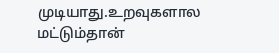முடியாது.உறவுகளால மட்டும்தான்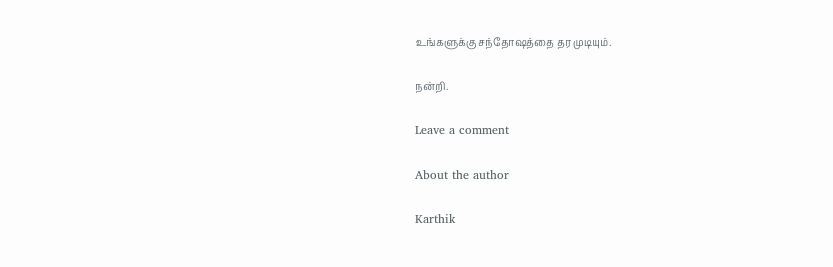உங்களுக்கு சந்தோஷத்தை தர முடியும்.

நன்றி.

Leave a comment

About the author

Karthik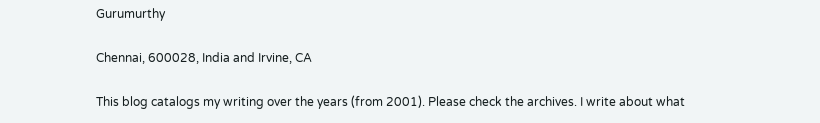Gurumurthy

Chennai, 600028, India and Irvine, CA

This blog catalogs my writing over the years (from 2001). Please check the archives. I write about what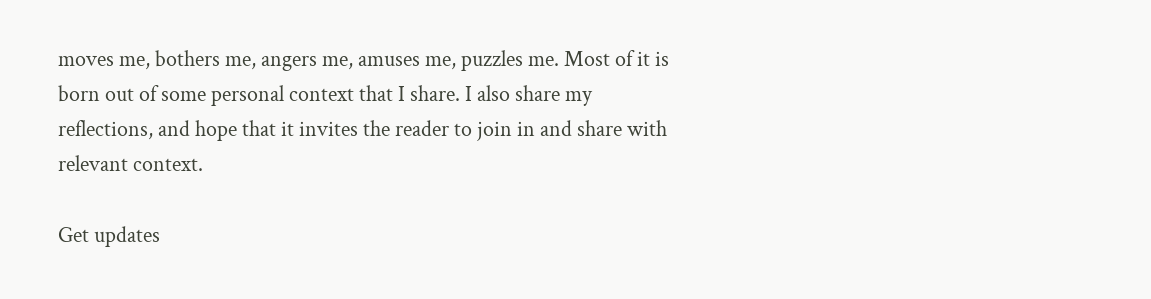moves me, bothers me, angers me, amuses me, puzzles me. Most of it is born out of some personal context that I share. I also share my reflections, and hope that it invites the reader to join in and share with relevant context.

Get updates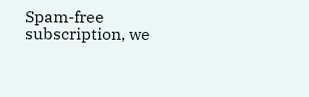Spam-free subscription, we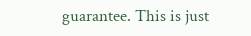guarantee. This is just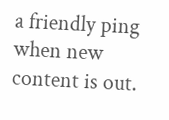a friendly ping when new content is out.